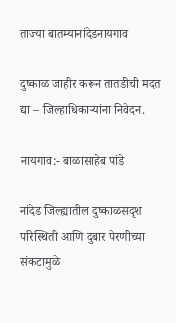ताज्या बातम्यानांदेडनायगाव

दुष्काळ जाहीर करून तातडीची मदत द्या – जिल्हाधिकाऱ्यांना निवेदन.

नायगाव:- बाळासाहेब पांडे

नांदेड जिल्ह्यातील दुष्काळसदृश परिस्थिती आणि दुबार पेरणीच्या संकटामुळे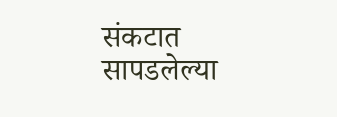संकटात सापडलेल्या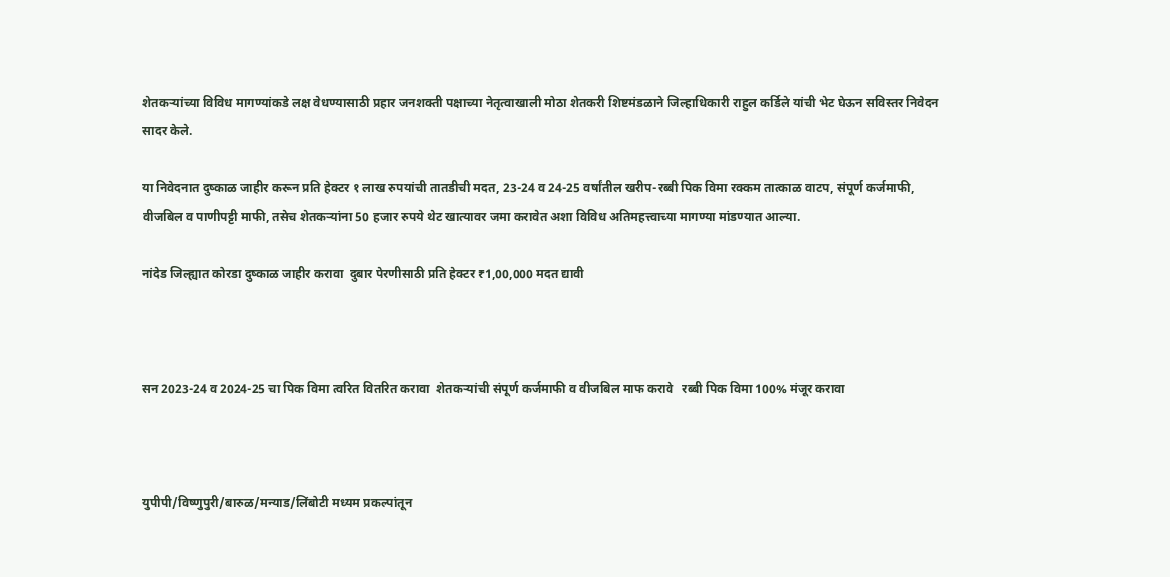शेतकऱ्यांच्या विविध मागण्यांकडे लक्ष वेधण्यासाठी प्रहार जनशक्ती पक्षाच्या नेतृत्वाखाली मोठा शेतकरी शिष्टमंडळाने जिल्हाधिकारी राहुल कर्डिले यांची भेट घेऊन सविस्तर निवेदन सादर केले.

या निवेदनात दुष्काळ जाहीर करून प्रति हेक्टर १ लाख रुपयांची तातडीची मदत, 23-24 व 24-25 वर्षांतील खरीप-रब्बी पिक विमा रक्कम तात्काळ वाटप, संपूर्ण कर्जमाफी, वीजबिल व पाणीपट्टी माफी, तसेच शेतकऱ्यांना 50 हजार रुपये थेट खात्यावर जमा करावेत अशा विविध अतिमहत्त्वाच्या मागण्या मांडण्यात आल्या.

नांदेड जिल्ह्यात कोरडा दुष्काळ जाहीर करावा  दुबार पेरणीसाठी प्रति हेक्टर ₹1,00,000 मदत द्यावी



सन 2023-24 व 2024-25 चा पिक विमा त्वरित वितरित करावा  शेतकऱ्यांची संपूर्ण कर्जमाफी व वीजबिल माफ करावे   रब्बी पिक विमा 100% मंजूर करावा



युपीपी/विष्णुपुरी/बारुळ/मन्याड/लिंबोटी मध्यम प्रकल्पांतून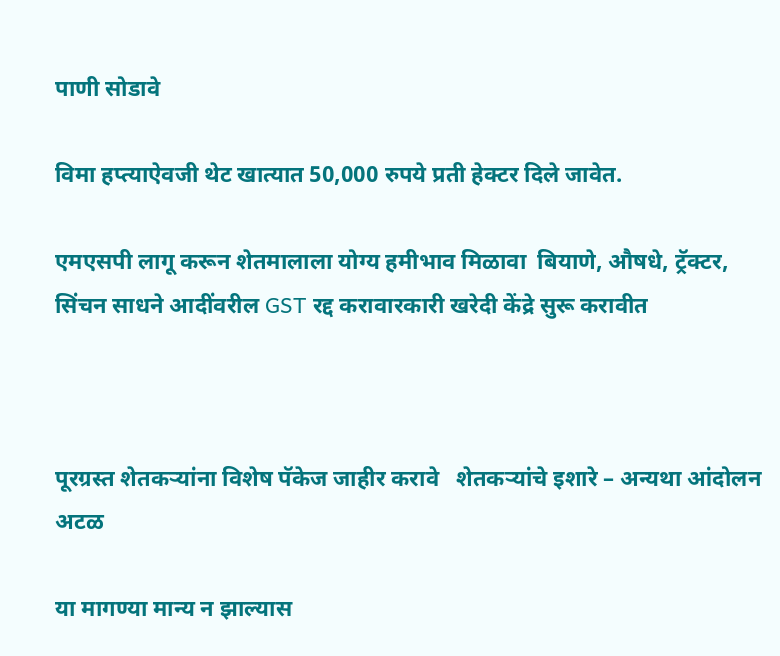पाणी सोडावे

विमा हप्त्याऐवजी थेट खात्यात 50,000 रुपये प्रती हेक्टर दिले जावेत.

एमएसपी लागू करून शेतमालाला योग्य हमीभाव मिळावा  बियाणे, औषधे, ट्रॅक्टर, सिंचन साधने आदींवरील GST रद्द करावारकारी खरेदी केंद्रे सुरू करावीत



पूरग्रस्त शेतकऱ्यांना विशेष पॅकेज जाहीर करावे   शेतकऱ्यांचे इशारे – अन्यथा आंदोलन अटळ

या मागण्या मान्य न झाल्यास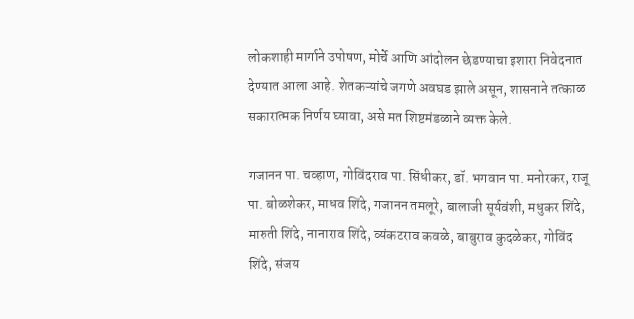लोकशाही मार्गाने उपोषण, मोर्चे आणि आंदोलन छेडण्याचा इशारा निवेदनात देण्यात आला आहे. शेतकऱ्यांचे जगणे अवघड झाले असून, शासनाने तत्काळ सकारात्मक निर्णय घ्यावा, असे मत शिष्टमंडळाने व्यक्त केले.

गजानन पा. चव्हाण, गोविंदराव पा. सिंधीकर, डॉ. भगवान पा. मनोरकर, राजू पा. बोळशेकर, माधव शिंदे, गजानन तमलूरे, बालाजी सूर्यवंशी, मधुकर शिंदे, मारुती शिंदे, नानाराव शिंदे, व्यंकटराव कवळे, बाबुराव कुदळेकर, गोविंद शिंदे, संजय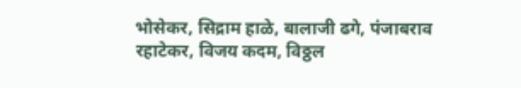भोसेकर, सिद्राम हाळे, बालाजी ढगे, पंजाबराव रहाटेकर, विजय कदम, विठ्ठल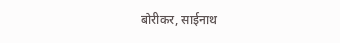बोरीकर, साईनाथ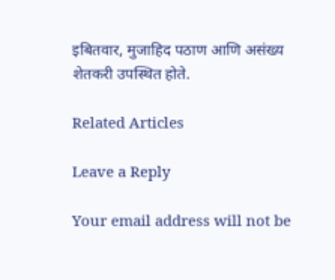इबितवार, मुजाहिद पठाण आणि असंख्य शेतकरी उपस्थित होते.

Related Articles

Leave a Reply

Your email address will not be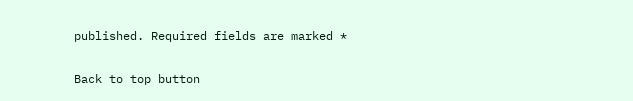published. Required fields are marked *

Back to top button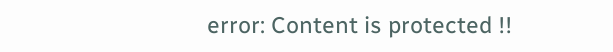error: Content is protected !!